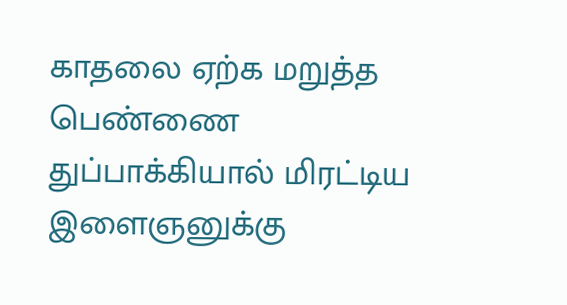காதலை ஏற்க மறுத்த பெண்ணை துப்பாக்கியால் மிரட்டிய இளைஞனுக்கு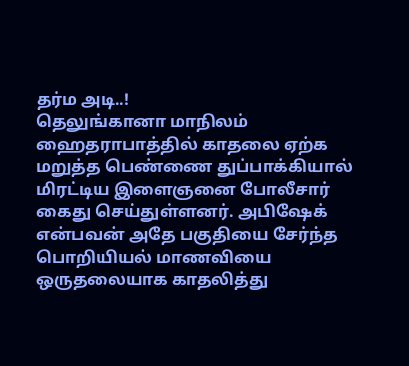தர்ம அடி..!
தெலுங்கானா மாநிலம் ஹைதராபாத்தில் காதலை ஏற்க மறுத்த பெண்ணை துப்பாக்கியால் மிரட்டிய இளைஞனை போலீசார் கைது செய்துள்ளனர். அபிஷேக் என்பவன் அதே பகுதியை சேர்ந்த பொறியியல் மாணவியை ஒருதலையாக காதலித்து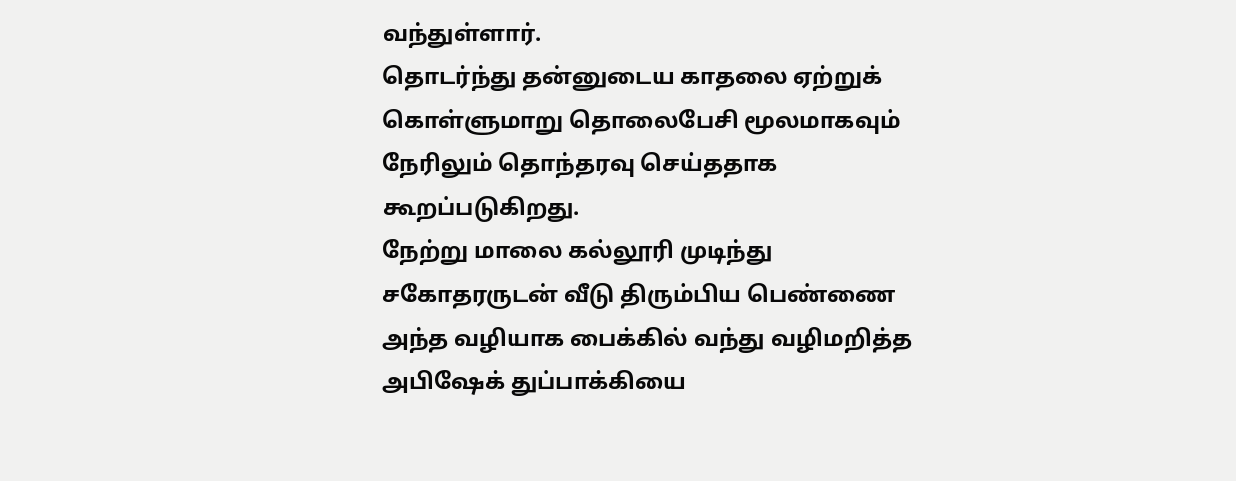வந்துள்ளார்.
தொடர்ந்து தன்னுடைய காதலை ஏற்றுக் கொள்ளுமாறு தொலைபேசி மூலமாகவும் நேரிலும் தொந்தரவு செய்ததாக கூறப்படுகிறது.
நேற்று மாலை கல்லூரி முடிந்து சகோதரருடன் வீடு திரும்பிய பெண்ணை அந்த வழியாக பைக்கில் வந்து வழிமறித்த அபிஷேக் துப்பாக்கியை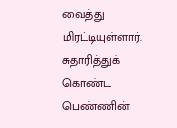வைத்து மிரட்டியுள்ளார். சுதாரித்துக் கொண்ட பெண்ணின்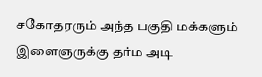சகோதரரும் அந்த பகுதி மக்களும் இளைஞருக்கு தர்ம அடி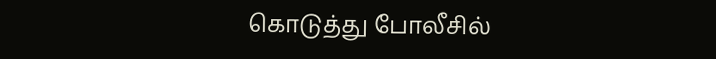கொடுத்து போலீசில்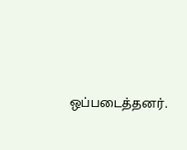ஒப்படைத்தனர்.